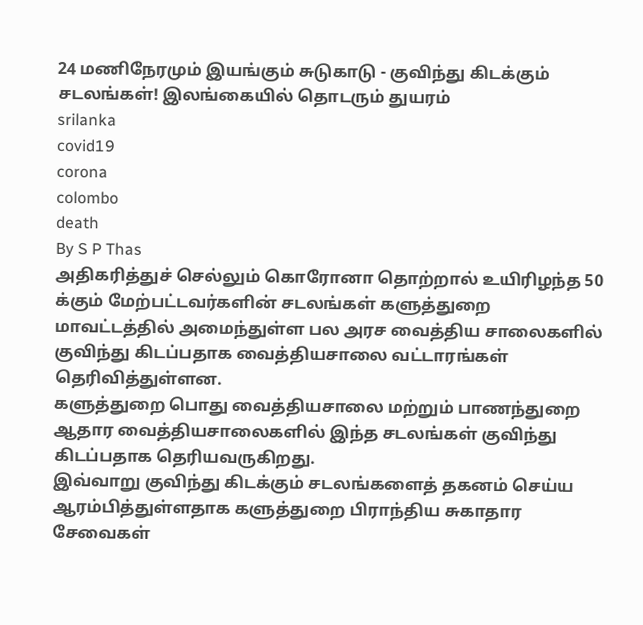24 மணிநேரமும் இயங்கும் சுடுகாடு - குவிந்து கிடக்கும் சடலங்கள்! இலங்கையில் தொடரும் துயரம்
srilanka
covid19
corona
colombo
death
By S P Thas
அதிகரித்துச் செல்லும் கொரோனா தொற்றால் உயிரிழந்த 50 க்கும் மேற்பட்டவர்களின் சடலங்கள் களுத்துறை மாவட்டத்தில் அமைந்துள்ள பல அரச வைத்திய சாலைகளில் குவிந்து கிடப்பதாக வைத்தியசாலை வட்டாரங்கள் தெரிவித்துள்ளன.
களுத்துறை பொது வைத்தியசாலை மற்றும் பாணந்துறை ஆதார வைத்தியசாலைகளில் இந்த சடலங்கள் குவிந்து கிடப்பதாக தெரியவருகிறது.
இவ்வாறு குவிந்து கிடக்கும் சடலங்களைத் தகனம் செய்ய ஆரம்பித்துள்ளதாக களுத்துறை பிராந்திய சுகாதார சேவைகள்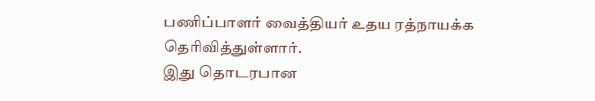பணிப்பாளர் வைத்தியர் உதய ரத்நாயக்க தெரிவித்துள்ளார்.
இது தொடரபான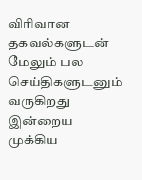விரிவான தகவல்களுடன் மேலும் பல செய்திகளுடனும் வருகிறது இன்றைய முக்கிய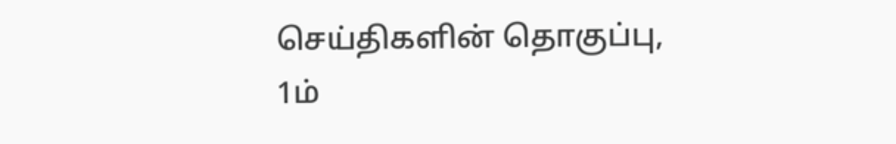செய்திகளின் தொகுப்பு,
1ம்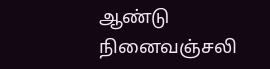ஆண்டு நினைவஞ்சலி